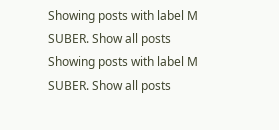Showing posts with label M SUBER. Show all posts
Showing posts with label M SUBER. Show all posts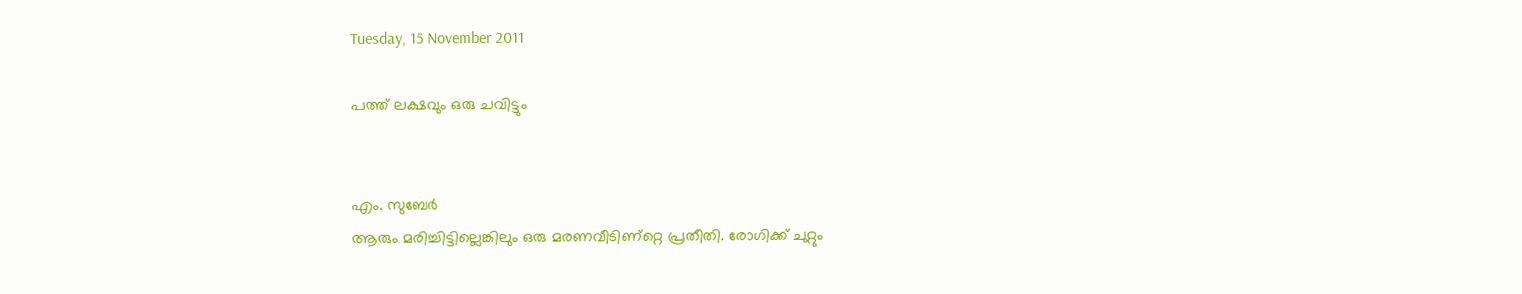Tuesday, 15 November 2011

പത്ത്‌ ലക്ഷവും ഒരു ചവിട്ടും


എം. സുബേര്‍
ആരും മരിച്ചിട്ടില്ലെങ്കിലും ഒരു മരണവീടിണ്റ്റെ പ്രതീതി. രോഗിക്ക്‌ ചുറ്റും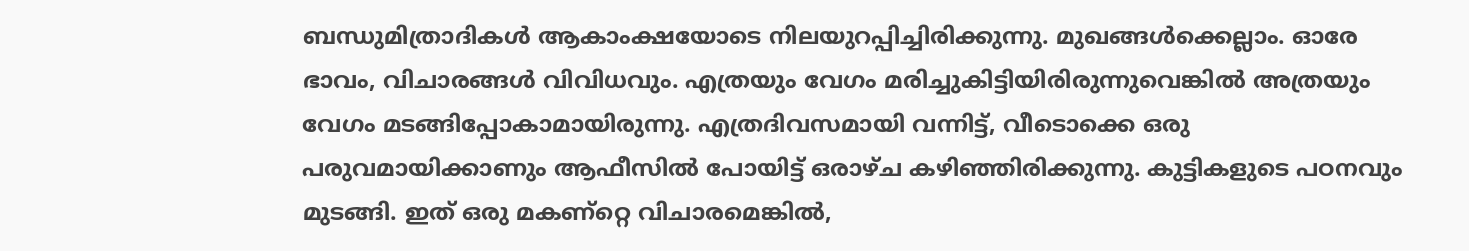ബന്ധുമിത്രാദികള്‍ ആകാംക്ഷയോടെ നിലയുറപ്പിച്ചിരിക്കുന്നു. മുഖങ്ങള്‍ക്കെല്ലാം. ഓരേ ഭാവം, വിചാരങ്ങള്‍ വിവിധവും. എത്രയും വേഗം മരിച്ചുകിട്ടിയിരിരുന്നുവെങ്കില്‍ അത്രയും വേഗം മടങ്ങിപ്പോകാമായിരുന്നു. എത്രദിവസമായി വന്നിട്ട്‌, വീടൊക്കെ ഒരു പരുവമായിക്കാണും ആഫീസില്‍ പോയിട്ട്‌ ഒരാഴ്ച കഴിഞ്ഞിരിക്കുന്നു. കുട്ടികളുടെ പഠനവും മുടങ്ങി. ഇത്‌ ഒരു മകണ്റ്റെ വിചാരമെങ്കില്‍,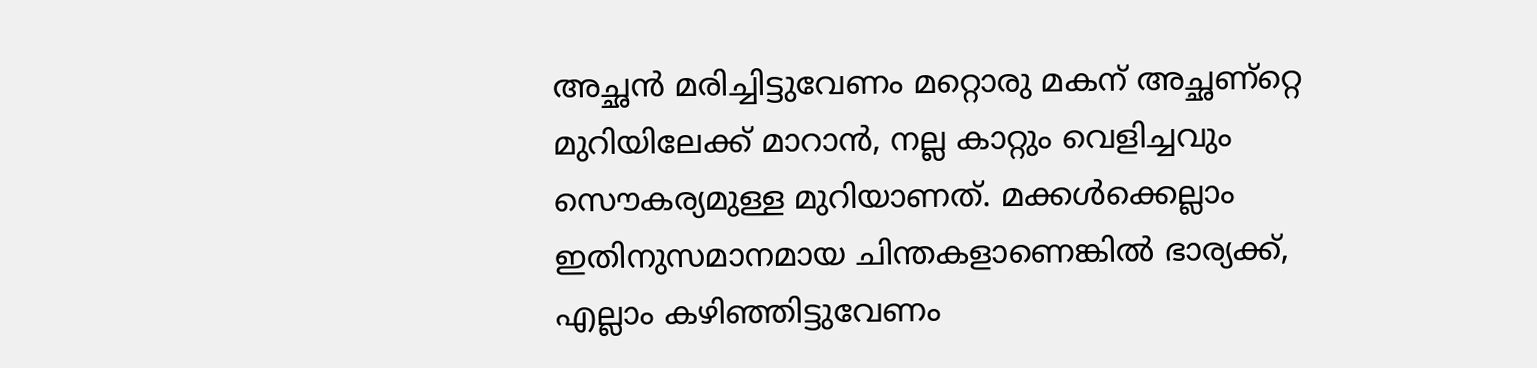അച്ഛന്‍ മരിച്ചിട്ടുവേണം മറ്റൊരു മകന്‌ അച്ഛണ്റ്റെ മുറിയിലേക്ക്‌ മാറാന്‍, നല്ല കാറ്റും വെളിച്ചവും സൌകര്യമുള്ള മുറിയാണത്‌. മക്കള്‍ക്കെല്ലാം ഇതിനുസമാനമായ ചിന്തകളാണെങ്കില്‍ ഭാര്യക്ക്‌, എല്ലാം കഴിഞ്ഞിട്ടുവേണം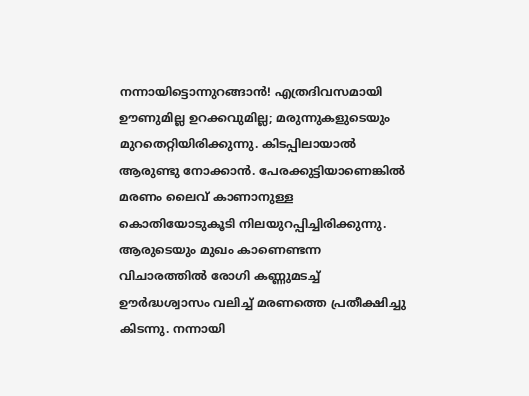നന്നായിട്ടൊന്നുറങ്ങാന്‍! എത്രദിവസമായി ഊണുമില്ല ഉറക്കവുമില്ല; മരുന്നുകളുടെയും മുറതെറ്റിയിരിക്കുന്നു. കിടപ്പിലായാല്‍ ആരുണ്ടു നോക്കാന്‍. പേരക്കുട്ടിയാണെങ്കില്‍ മരണം ലൈവ്‌ കാണാനുള്ള കൊതിയോടുകൂടി നിലയുറപ്പിച്ചിരിക്കുന്നു.
ആരുടെയും മുഖം കാണെണ്ടന്ന വിചാരത്തില്‍ രോഗി കണ്ണുമടച്ച്‌ ഊര്‍ദ്ധശ്വാസം വലിച്ച്‌ മരണത്തെ പ്രതീക്ഷിച്ചു കിടന്നു. നന്നായി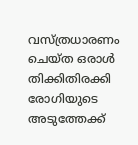വസ്ത്രധാരണം ചെയ്ത ഒരാള്‍ തിക്കിതിരക്കി രോഗിയുടെ അടുത്തേക്ക്‌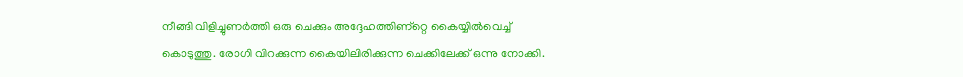നീങ്ങി വിളിച്ചുണര്‍ത്തി ഒരു ചെക്കും അദ്ദേഹത്തിണ്റ്റെ കൈയ്യില്‍വെച്ച്‌ കൊടുത്തു. രോഗി വിറക്കുന്ന കൈയിലിരിക്കുന്ന ചെക്കിലേക്ക്‌ ഒന്നു നോക്കി.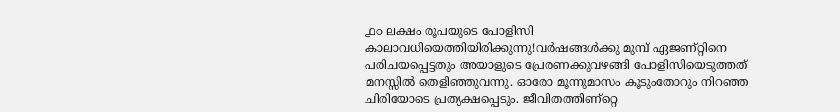൧൦ ലക്ഷം രൂപയുടെ പോളിസി കാലാവധിയെത്തിയിരിക്കുന്നു!വര്‍ഷങ്ങള്‍ക്കു മുമ്പ്‌ ഏജണ്റ്റിനെ പരിചയപ്പെട്ടതും അയാളുടെ പ്രേരണക്കുവഴങ്ങി പോളിസിയെടുത്തത്‌ മനസ്സില്‍ തെളിഞ്ഞുവന്നു. ഓരോ മൂന്നുമാസം കൂടുംതോറും നിറഞ്ഞ ചിരിയോടെ പ്രത്യക്ഷപ്പെടും. ജീവിതത്തിണ്റ്റെ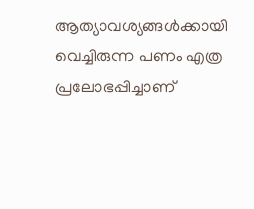ആത്യാവശ്യങ്ങള്‍ക്കായി വെച്ചിരുന്ന പണം എത്ര പ്രലോഭപ്പിച്ചാണ്‌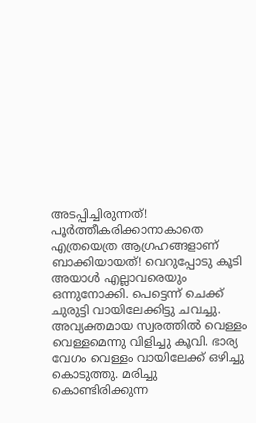അടപ്പിച്ചിരുന്നത്‌!
പൂര്‍ത്തീകരിക്കാനാകാതെ എത്രയെത്ര ആഗ്രഹങ്ങളാണ്‌ ബാക്കിയായത്‌! വെറുപ്പോടു കൂടി അയാള്‍ എല്ലാവരെയും ഒന്നുനോക്കി. പെട്ടെന്ന്‌ ചെക്ക്‌ ചുരുട്ടി വായിലേക്കിട്ടു ചവച്ചു. അവ്യക്തമായ സ്വരത്തില്‍ വെള്ളം വെള്ളമെന്നു വിളിച്ചു കൂവി. ഭാര്യ വേഗം വെള്ളം വായിലേക്ക്‌ ഒഴിച്ചു കൊടുത്തു. മരിച്ചു കൊണ്ടിരിക്കുന്ന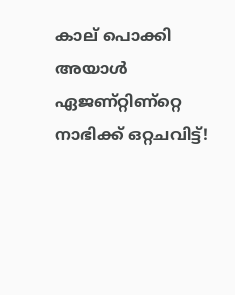കാല്‌ പൊക്കി അയാള്‍ ഏജണ്റ്റിണ്റ്റെ നാഭിക്ക്‌ ഒറ്റചവിട്ട്‌!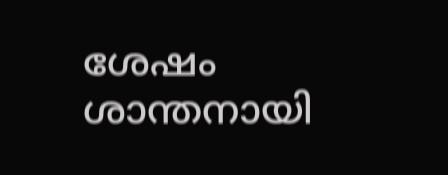ശേഷം ശാന്തനായി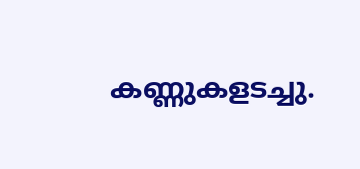കണ്ണുകളടച്ചു.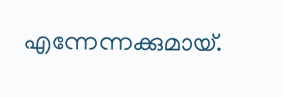എന്നേന്നക്കുമായ്‌.